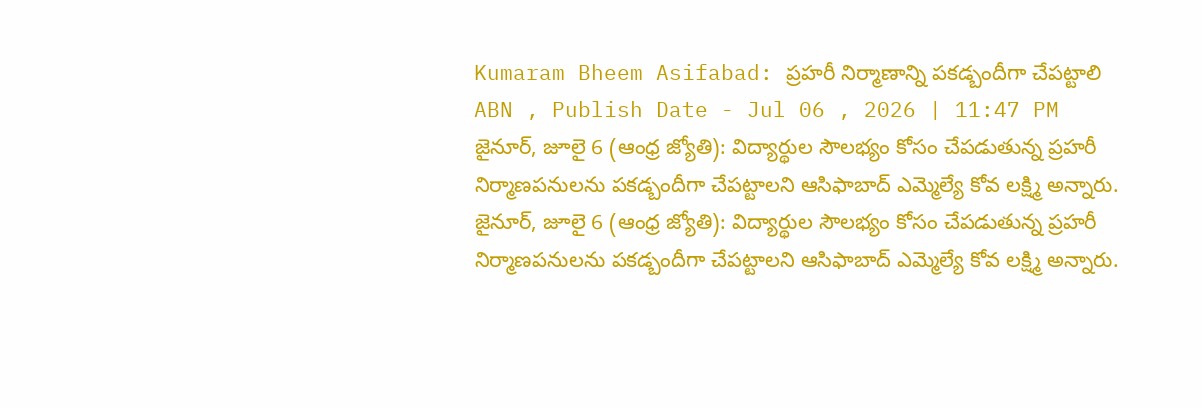Kumaram Bheem Asifabad: ప్రహరీ నిర్మాణాన్ని పకడ్బందీగా చేపట్టాలి
ABN , Publish Date - Jul 06 , 2026 | 11:47 PM
జైనూర్, జూలై 6 (ఆంధ్ర జ్యోతి): విద్యార్థుల సౌలభ్యం కోసం చేపడుతున్న ప్రహరీ నిర్మాణపనులను పకడ్బందీగా చేపట్టాలని ఆసిఫాబాద్ ఎమ్మెల్యే కోవ లక్ష్మి అన్నారు.
జైనూర్, జూలై 6 (ఆంధ్ర జ్యోతి): విద్యార్థుల సౌలభ్యం కోసం చేపడుతున్న ప్రహరీ నిర్మాణపనులను పకడ్బందీగా చేపట్టాలని ఆసిఫాబాద్ ఎమ్మెల్యే కోవ లక్ష్మి అన్నారు.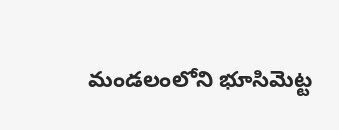మండలంలోని భూసిమెట్ట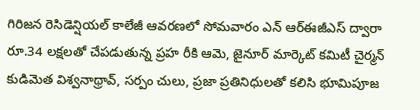గిరిజన రెసిడెన్షియల్ కాలేజీ ఆవరణలో సోమవారం ఎన్ ఆర్ఈజీఎస్ ద్వారా రూ.34 లక్షలతో చేపడుతున్న ప్రహ రీకి ఆమె, జైనూర్ మార్కెట్ కమిటీ చైర్మన్ కుడిమెత విశ్వనాథ్రావ్, సర్పం చులు, ప్రజా ప్రతినిధులతో కలిసి భూమిపూజ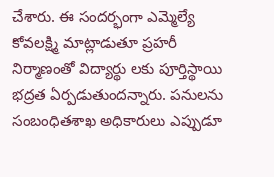చేశారు. ఈ సందర్భంగా ఎమ్మెల్యే కోవలక్ష్మి మాట్లాడుతూ ప్రహరీ నిర్మాణంతో విద్యార్థు లకు పూర్తిస్థాయి భద్రత ఏర్పడుతుందన్నారు. పనులను సంబంధితశాఖ అధికారులు ఎప్పుడూ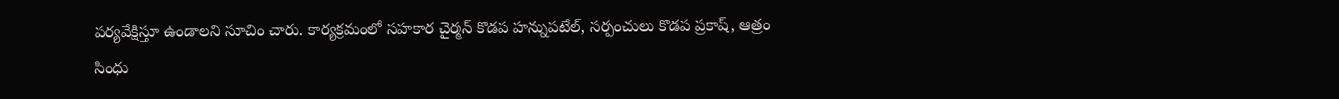పర్యవేక్షిస్తూ ఉండాలని సూచిం చారు. కార్యక్రమంలో సహకార చైర్మన్ కొడప హన్నుపటేల్, సర్పంచులు కొడప ప్రకాష్, ఆత్రం సింధు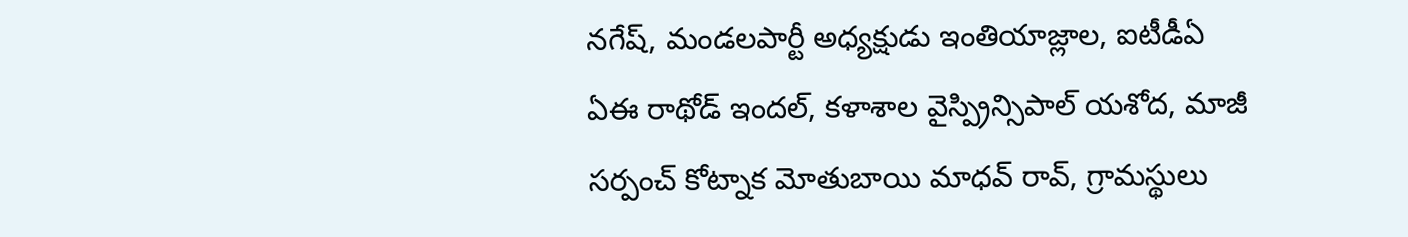నగేష్, మండలపార్టీ అధ్యక్షుడు ఇంతియాజ్లాల, ఐటీడీఏ ఏఈ రాథోడ్ ఇందల్, కళాశాల వైస్ప్రిన్సిపాల్ యశోద, మాజీ సర్పంచ్ కోట్నాక మోతుబాయి మాధవ్ రావ్, గ్రామస్థులు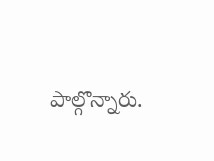పాల్గొన్నారు.